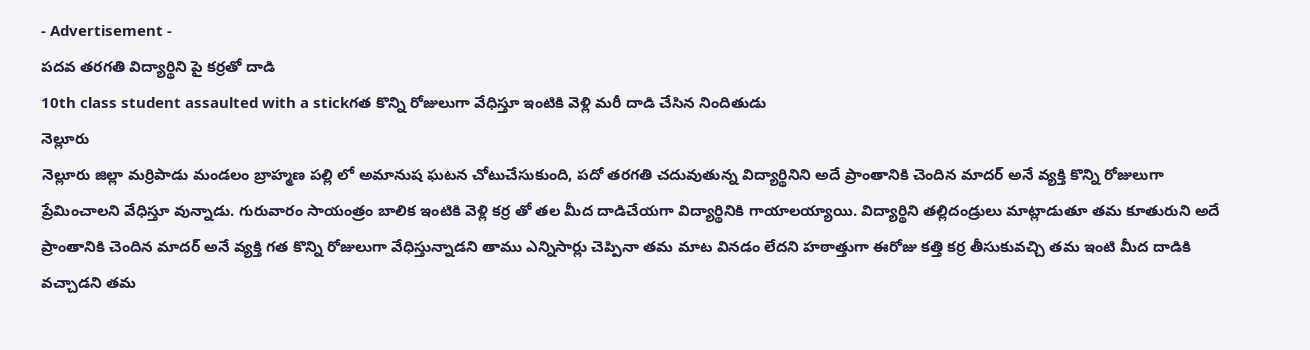- Advertisement -
పదవ తరగతి విద్యార్థిని పై కర్రతో దాడి
10th class student assaulted with a stickగత కొన్ని రోజులుగా వేధిస్తూ ఇంటికి వెళ్లి మరీ దాడి చేసిన నిందితుడు
నెల్లూరు
నెల్లూరు జిల్లా మర్రిపాడు మండలం బ్రాహ్మణ పల్లి లో అమానుష ఘటన చోటుచేసుకుంది, పదో తరగతి చదువుతున్న విద్యార్థినిని అదే ప్రాంతానికి చెందిన మాదర్ అనే వ్యక్తి కొన్ని రోజులుగా ప్రేమించాలని వేధిస్తూ వున్నాడు. గురువారం సాయంత్రం బాలిక ఇంటికి వెళ్లి కర్ర తో తల మీద దాడిచేయగా విద్యార్థినికి గాయాలయ్యాయి. విద్యార్థిని తల్లిదండ్రులు మాట్లాడుతూ తమ కూతురుని అదే ప్రాంతానికి చెందిన మాదర్ అనే వ్యక్తి గత కొన్ని రోజులుగా వేధిస్తున్నాడని తాము ఎన్నిసార్లు చెప్పినా తమ మాట వినడం లేదని హఠాత్తుగా ఈరోజు కత్తి కర్ర తీసుకువచ్చి తమ ఇంటి మీద దాడికి వచ్చాడని తమ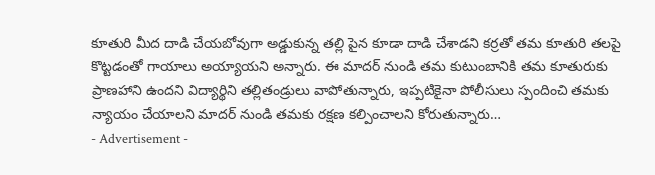కూతురి మీద దాడి చేయబోవుగా అడ్డుకున్న తల్లి పైన కూడా దాడి చేశాడని కర్రతో తమ కూతురి తలపై కొట్టడంతో గాయాలు అయ్యాయని అన్నారు. ఈ మాదర్ నుండి తమ కుటుంబానికి తమ కూతురుకు ప్రాణహాని ఉందని విద్యార్థిని తల్లితండ్రులు వాపోతున్నారు, ఇప్పటికైనా పోలీసులు స్పందించి తమకు న్యాయం చేయాలని మాదర్ నుండి తమకు రక్షణ కల్పించాలని కోరుతున్నారు…
- Advertisement -